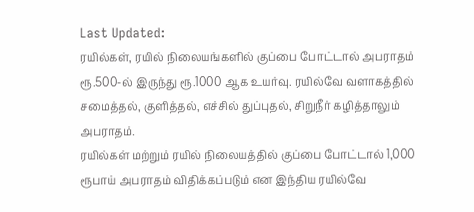Last Updated:
ரயில்கள், ரயில் நிலையங்களில் குப்பை போட்டால் அபராதம் ரூ.500-ல் இருந்து ரூ.1000 ஆக உயர்வு. ரயில்வே வளாகத்தில் சமைத்தல், குளித்தல், எச்சில் துப்புதல், சிறுநீர் கழித்தாலும் அபராதம்.
ரயில்கள் மற்றும் ரயில் நிலையத்தில் குப்பை போட்டால் 1,000 ரூபாய் அபராதம் விதிக்கப்படும் என இந்திய ரயில்வே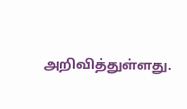அறிவித்துள்ளது.